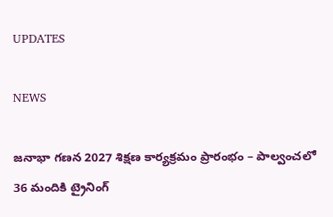UPDATES

NEWS

జనాభా గణన 2027 శిక్షణ కార్యక్రమం ప్రారంభం – పాల్వంచలో 36 మందికి ట్రైనింగ్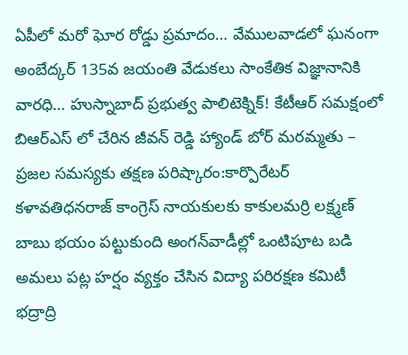ఏపీలో మరో ఘోర రోడ్డు ప్రమాదం… వేములవాడలో ఘనంగా అంబేద్కర్ 135వ జయంతి వేడుకలు సాంకేతిక విజ్ఞానానికి వారధి… హుస్నాబాద్ ప్రభుత్వ పాలిటెక్నిక్! కేటీఆర్ సమక్షంలో బిఆర్ఎస్ లో చేరిన జీవన్ రెడ్డి హ్యాండ్ బోర్ మరమ్మతు – ప్రజల సమస్యకు తక్షణ పరిష్కారం:కార్పొరేటర్ కళావతిధనరాజ్ కాంగ్రెస్ నాయకులకు కాకులమర్రి లక్ష్మణ్ బాబు భయం పట్టుకుంది అంగన్‌వాడీల్లో ఒంటిపూట బడి అమలు పట్ల హర్షం వ్యక్తం చేసిన విద్యా పరిరక్షణ కమిటీ భద్రాద్రి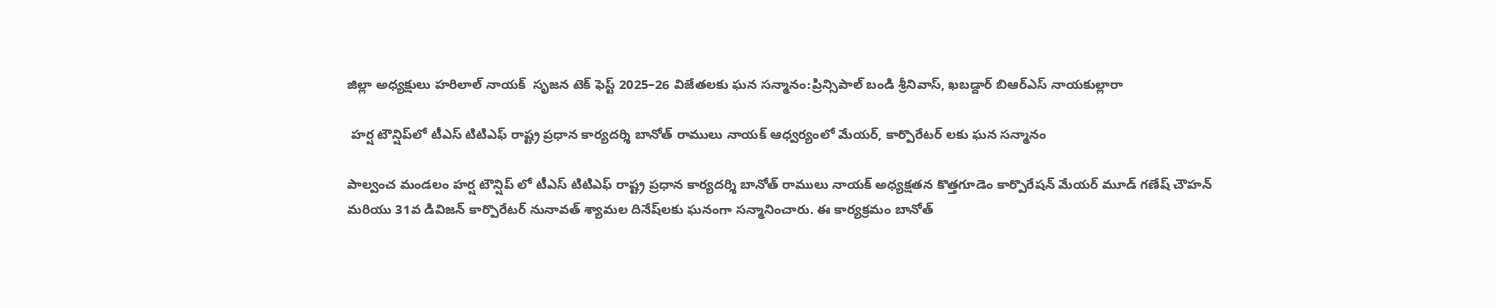జిల్లా అధ్యక్షులు హరిలాల్ నాయక్  సృజన టెక్ ఫెస్ట్ 2025–26 విజేతలకు ఘన సన్మానం:ప్రిన్సిపాల్ బండి శ్రీనివాస్, ఖబడ్దార్ బిఆర్ఎస్ నాయకుల్లారా

 హర్ష టౌన్షిప్‌లో టీఎస్ టిటిఎఫ్ రాష్ట్ర ప్రధాన కార్యదర్శి బానోత్ రాములు నాయక్ ఆధ్వర్యంలో మేయర్, కార్పొరేటర్‌ లకు ఘన సన్మానం

పాల్వంచ మండలం హర్ష టౌన్షిప్ లో టీఎస్ టిటిఎఫ్ రాష్ట్ర ప్రధాన కార్యదర్శి బానోత్ రాములు నాయక్ అధ్యక్షతన కొత్తగూడెం కార్పొరేషన్ మేయర్ మూడ్ గణేష్ చౌహన్ మరియు 31వ డివిజన్ కార్పొరేటర్ నునావత్ శ్యామల దినేష్‌లకు ఘనంగా సన్మానించారు. ఈ కార్యక్రమం బానోత్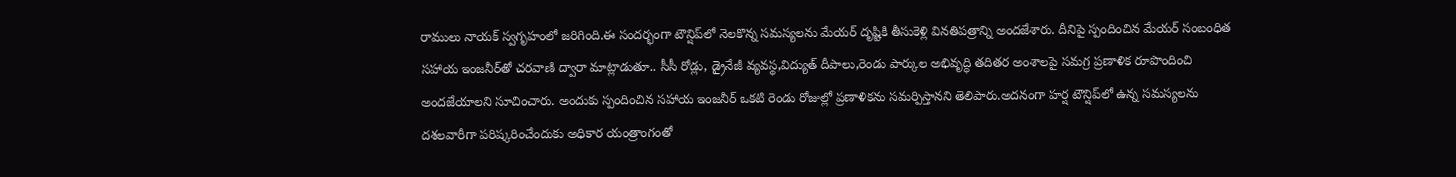రాములు నాయక్ స్వగృహంలో జరిగింది.ఈ సందర్భంగా టౌన్షిప్‌లో నెలకొన్న సమస్యలను మేయర్ దృష్టికి తీసుకెళ్లి వినతిపత్రాన్ని అందజేశారు. దీనిపై స్పందించిన మేయర్ సంబంధిత సహాయ ఇంజనీర్‌తో చరవాణి ద్వారా మాట్లాడుతూ.. సీసీ రోడ్లు, డ్రైనేజీ వ్యవస్థ,విద్యుత్ దీపాలు,రెండు పార్కుల అభివృద్ధి తదితర అంశాలపై సమగ్ర ప్రణాళిక రూపొందించి అందజేయాలని సూచించారు. అందుకు స్పందించిన సహాయ ఇంజనీర్ ఒకటి రెండు రోజుల్లో ప్రణాళికను సమర్పిస్తానని తెలిపారు.అదనంగా హర్ష టౌన్షిప్‌లో ఉన్న సమస్యలను దశలవారీగా పరిష్కరించేందుకు అధికార యంత్రాంగంతో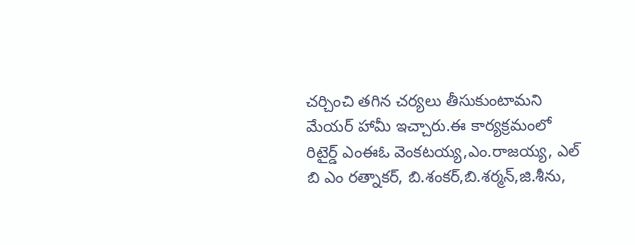చర్చించి తగిన చర్యలు తీసుకుంటామని మేయర్ హామీ ఇచ్చారు.ఈ కార్యక్రమంలో రిటైర్డ్ ఎంఈఓ వెంకటయ్య,ఎం.రాజయ్య, ఎల్ బి ఎం రత్నాకర్, బి.శంకర్,బి.శర్మన్,జి.శీను,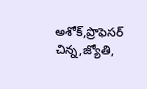అశోక్,ప్రొఫెసర్ చిన్న,జ్యోతి,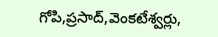గోపి,ప్రసాద్,వెంకటేశ్వర్లు,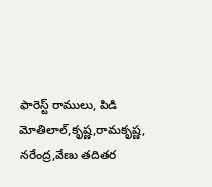ఫారెస్ట్ రాములు, పిడి మోతిలాల్,కృష్ణ,రామకృష్ణ, నరేంద్ర,వేణు తదితర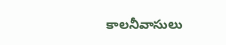కాలనీవాసులు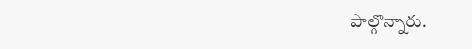పాల్గొన్నారు.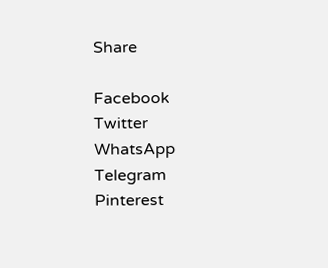Share

Facebook
Twitter
WhatsApp
Telegram
Pinterest